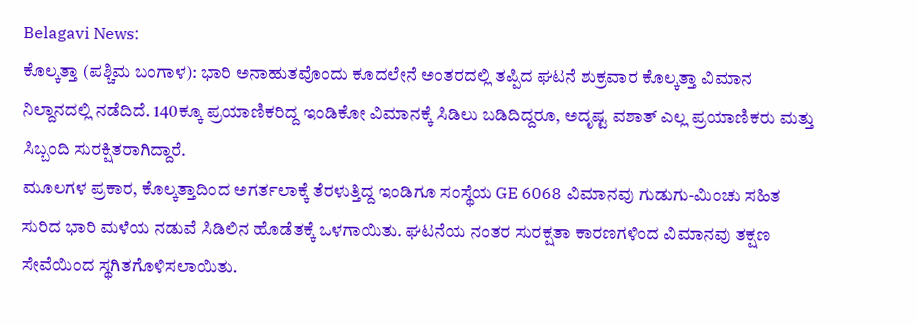Belagavi News:
ಕೊಲ್ಕತ್ತಾ (ಪಶ್ಚಿಮ ಬಂಗಾಳ): ಭಾರಿ ಅನಾಹುತವೊಂದು ಕೂದಲೇನೆ ಅಂತರದಲ್ಲಿ ತಪ್ಪಿದ ಘಟನೆ ಶುಕ್ರವಾರ ಕೊಲ್ಕತ್ತಾ ವಿಮಾನ ನಿಲ್ದಾನದಲ್ಲಿ ನಡೆದಿದೆ. 140ಕ್ಕೂ ಪ್ರಯಾಣಿಕರಿದ್ದ ಇಂಡಿಕೋ ವಿಮಾನಕ್ಕೆ ಸಿಡಿಲು ಬಡಿದಿದ್ದರೂ, ಅದೃಷ್ಟ ವಶಾತ್ ಎಲ್ಲ ಪ್ರಯಾಣಿಕರು ಮತ್ತು ಸಿಬ್ಬಂದಿ ಸುರಕ್ಷಿತರಾಗಿದ್ದಾರೆ.
ಮೂಲಗಳ ಪ್ರಕಾರ, ಕೊಲ್ಕತ್ತಾದಿಂದ ಅಗರ್ತಲಾಕ್ಕೆ ತೆರಳುತ್ತಿದ್ದ ಇಂಡಿಗೂ ಸಂಸ್ಥೆಯ GE 6068 ವಿಮಾನವು ಗುಡುಗು-ಮಿಂಚು ಸಹಿತ ಸುರಿದ ಭಾರಿ ಮಳೆಯ ನಡುವೆ ಸಿಡಿಲಿನ ಹೊಡೆತಕ್ಕೆ ಒಳಗಾಯಿತು. ಘಟನೆಯ ನಂತರ ಸುರಕ್ಷತಾ ಕಾರಣಗಳಿಂದ ವಿಮಾನವು ತಕ್ಷಣ ಸೇವೆಯಿಂದ ಸ್ಥಗಿತಗೊಳಿಸಲಾಯಿತು.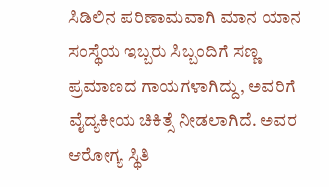ಸಿಡಿಲಿನ ಪರಿಣಾಮವಾಗಿ ಮಾನ ಯಾನ ಸಂಸ್ಥೆಯ ಇಬ್ಬರು ಸಿಬ್ಬಂದಿಗೆ ಸಣ್ಣ ಪ್ರಮಾಣದ ಗಾಯಗಳಾಗಿದ್ದು, ಅವರಿಗೆ ವೈದ್ಯಕೀಯ ಚಿಕಿತ್ಸೆ ನೀಡಲಾಗಿದೆ. ಅವರ ಆರೋಗ್ಯ ಸ್ಥಿತಿ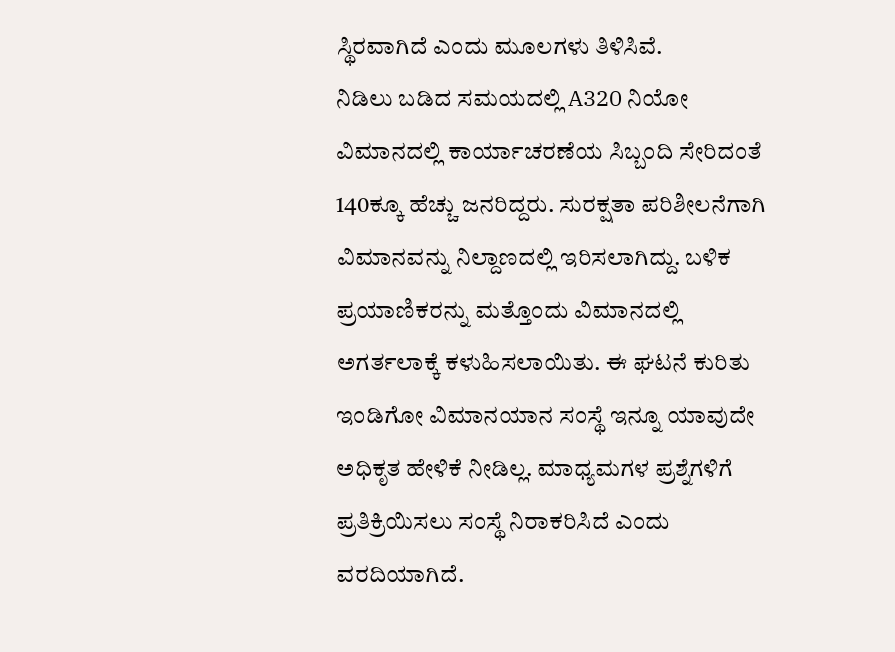ಸ್ಥಿರವಾಗಿದೆ ಎಂದು ಮೂಲಗಳು ತಿಳಿಸಿವೆ.
ನಿಡಿಲು ಬಡಿದ ಸಮಯದಲ್ಲಿ A320 ನಿಯೋ ವಿಮಾನದಲ್ಲಿ ಕಾರ್ಯಾಚರಣೆಯ ಸಿಬ್ಬಂದಿ ಸೇರಿದಂತೆ 140ಕ್ಕೂ ಹೆಚ್ಚು ಜನರಿದ್ದರು. ಸುರಕ್ಷತಾ ಪರಿಶೀಲನೆಗಾಗಿ ವಿಮಾನವನ್ನು ನಿಲ್ದಾಣದಲ್ಲಿ ಇರಿಸಲಾಗಿದ್ದು. ಬಳಿಕ ಪ್ರಯಾಣಿಕರನ್ನು ಮತ್ತೊಂದು ವಿಮಾನದಲ್ಲಿ ಅಗರ್ತಲಾಕ್ಕೆ ಕಳುಹಿಸಲಾಯಿತು. ಈ ಘಟನೆ ಕುರಿತು ಇಂಡಿಗೋ ವಿಮಾನಯಾನ ಸಂಸ್ಥೆ ಇನ್ನೂ ಯಾವುದೇ ಅಧಿಕೃತ ಹೇಳಿಕೆ ನೀಡಿಲ್ಲ. ಮಾಧ್ಯಮಗಳ ಪ್ರಶ್ನೆಗಳಿಗೆ ಪ್ರತಿಕ್ರಿಯಿಸಲು ಸಂಸ್ಥೆ ನಿರಾಕರಿಸಿದೆ ಎಂದು ವರದಿಯಾಗಿದೆ.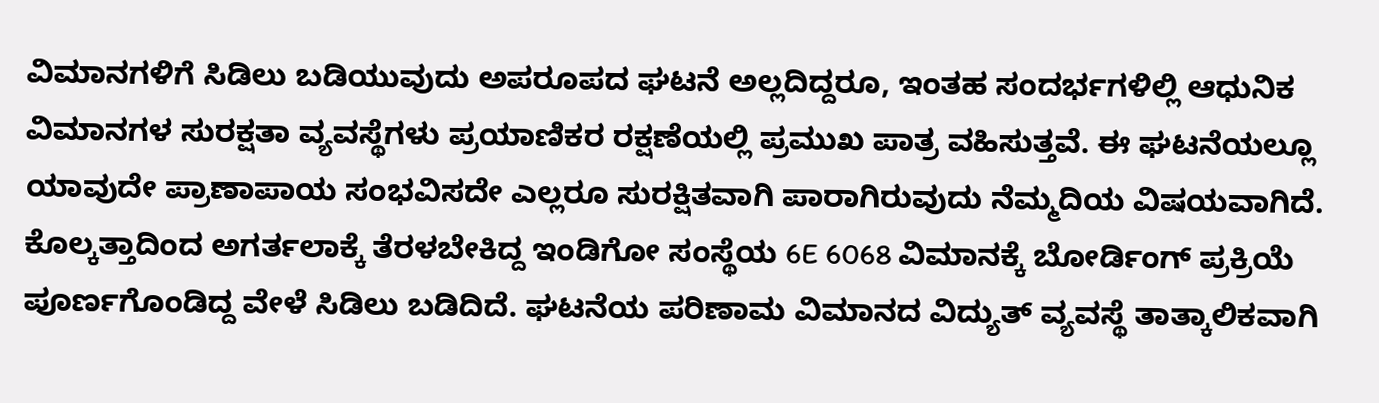ವಿಮಾನಗಳಿಗೆ ಸಿಡಿಲು ಬಡಿಯುವುದು ಅಪರೂಪದ ಘಟನೆ ಅಲ್ಲದಿದ್ದರೂ, ಇಂತಹ ಸಂದರ್ಭಗಳಿಲ್ಲಿ ಆಧುನಿಕ ವಿಮಾನಗಳ ಸುರಕ್ಷತಾ ವ್ಯವಸ್ಥೆಗಳು ಪ್ರಯಾಣಿಕರ ರಕ್ಷಣೆಯಲ್ಲಿ ಪ್ರಮುಖ ಪಾತ್ರ ವಹಿಸುತ್ತವೆ. ಈ ಘಟನೆಯಲ್ಲೂ ಯಾವುದೇ ಪ್ರಾಣಾಪಾಯ ಸಂಭವಿಸದೇ ಎಲ್ಲರೂ ಸುರಕ್ಷಿತವಾಗಿ ಪಾರಾಗಿರುವುದು ನೆಮ್ಮದಿಯ ವಿಷಯವಾಗಿದೆ.
ಕೊಲ್ಕತ್ತಾದಿಂದ ಅಗರ್ತಲಾಕ್ಕೆ ತೆರಳಬೇಕಿದ್ದ ಇಂಡಿಗೋ ಸಂಸ್ಥೆಯ 6E 6068 ವಿಮಾನಕ್ಕೆ ಬೋರ್ಡಿಂಗ್ ಪ್ರಕ್ರಿಯೆ ಪೂರ್ಣಗೊಂಡಿದ್ದ ವೇಳೆ ಸಿಡಿಲು ಬಡಿದಿದೆ. ಘಟನೆಯ ಪರಿಣಾಮ ವಿಮಾನದ ವಿದ್ಯುತ್ ವ್ಯವಸ್ಥೆ ತಾತ್ಕಾಲಿಕವಾಗಿ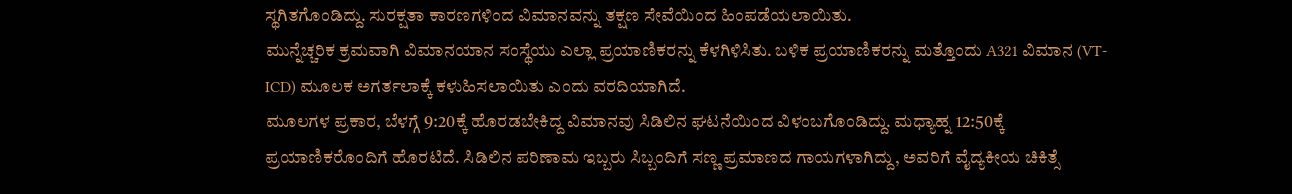ಸ್ಥಗಿತಗೊಂಡಿದ್ದು. ಸುರಕ್ಷತಾ ಕಾರಣಗಳಿಂದ ವಿಮಾನವನ್ನು ತಕ್ಷಣ ಸೇವೆಯಿಂದ ಹಿಂಪಡೆಯಲಾಯಿತು.
ಮುನ್ನೆಚ್ಚರಿಕ ಕ್ರಮವಾಗಿ ವಿಮಾನಯಾನ ಸಂಸ್ಥೆಯು ಎಲ್ಲಾ ಪ್ರಯಾಣಿಕರನ್ನು ಕೆಳಗಿಳಿಸಿತು. ಬಳಿಕ ಪ್ರಯಾಣಿಕರನ್ನು ಮತ್ತೊಂದು A321 ವಿಮಾನ (VT-ICD) ಮೂಲಕ ಅಗರ್ತಲಾಕ್ಕೆ ಕಳುಹಿಸಲಾಯಿತು ಎಂದು ವರದಿಯಾಗಿದೆ.
ಮೂಲಗಳ ಪ್ರಕಾರ, ಬೆಳಗ್ಗೆ 9:20ಕ್ಕೆ ಹೊರಡಬೇಕಿದ್ದ ವಿಮಾನವು ಸಿಡಿಲಿನ ಘಟನೆಯಿಂದ ವಿಳಂಬಗೊಂಡಿದ್ದು. ಮಧ್ಯಾಹ್ನ 12:50ಕ್ಕೆ ಪ್ರಯಾಣಿಕರೊಂದಿಗೆ ಹೊರಟಿದೆ. ಸಿಡಿಲಿನ ಪರಿಣಾಮ ಇಬ್ಬರು ಸಿಬ್ಬಂದಿಗೆ ಸಣ್ಣ ಪ್ರಮಾಣದ ಗಾಯಗಳಾಗಿದ್ದು, ಅವರಿಗೆ ವೈದ್ಯಕೀಯ ಚಿಕಿತ್ಸೆ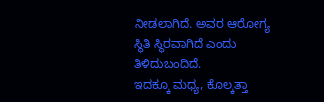ನೀಡಲಾಗಿದೆ. ಅವರ ಆರೋಗ್ಯ ಸ್ಥಿತಿ ಸ್ಥಿರವಾಗಿದೆ ಎಂದು ತಿಳಿದುಬಂದಿದೆ.
ಇದಕ್ಕೂ ಮಧ್ಯ, ಕೊಲ್ಕತ್ತಾ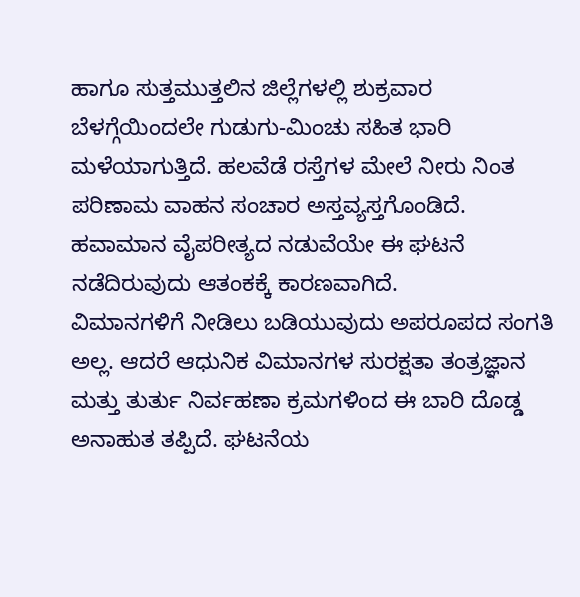ಹಾಗೂ ಸುತ್ತಮುತ್ತಲಿನ ಜಿಲ್ಲೆಗಳಲ್ಲಿ ಶುಕ್ರವಾರ ಬೆಳಗ್ಗೆಯಿಂದಲೇ ಗುಡುಗು-ಮಿಂಚು ಸಹಿತ ಭಾರಿ ಮಳೆಯಾಗುತ್ತಿದೆ. ಹಲವೆಡೆ ರಸ್ತೆಗಳ ಮೇಲೆ ನೀರು ನಿಂತ ಪರಿಣಾಮ ವಾಹನ ಸಂಚಾರ ಅಸ್ತವ್ಯಸ್ತಗೊಂಡಿದೆ. ಹವಾಮಾನ ವೈಪರೀತ್ಯದ ನಡುವೆಯೇ ಈ ಘಟನೆ ನಡೆದಿರುವುದು ಆತಂಕಕ್ಕೆ ಕಾರಣವಾಗಿದೆ.
ವಿಮಾನಗಳಿಗೆ ನೀಡಿಲು ಬಡಿಯುವುದು ಅಪರೂಪದ ಸಂಗತಿ ಅಲ್ಲ. ಆದರೆ ಆಧುನಿಕ ವಿಮಾನಗಳ ಸುರಕ್ಷತಾ ತಂತ್ರಜ್ಞಾನ ಮತ್ತು ತುರ್ತು ನಿರ್ವಹಣಾ ಕ್ರಮಗಳಿಂದ ಈ ಬಾರಿ ದೊಡ್ಡ ಅನಾಹುತ ತಪ್ಪಿದೆ. ಘಟನೆಯ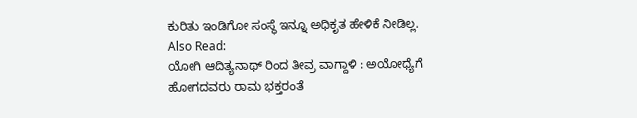ಕುರಿತು ಇಂಡಿಗೋ ಸಂಸ್ಥೆ ಇನ್ನೂ ಅಧಿಕೃತ ಹೇಳಿಕೆ ನೀಡಿಲ್ಲ.
Also Read:
ಯೋಗಿ ಆದಿತ್ಯನಾಥ್ ರಿಂದ ತೀವ್ರ ವಾಗ್ದಾಳಿ : ಅಯೋಧ್ಯೆಗೆ ಹೋಗದವರು ರಾಮ ಭಕ್ತರಂತೆ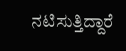ನಟಿಸುತ್ತಿದ್ದಾರೆ